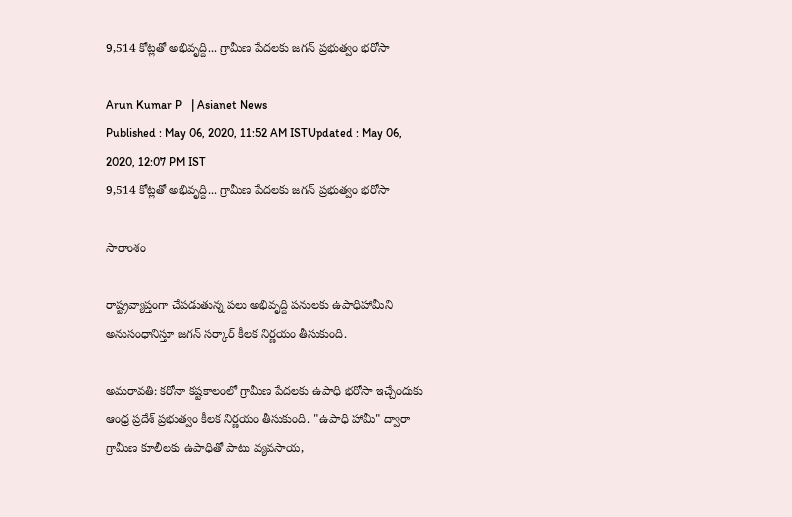9,514 కోట్లతో అభివృద్ది... గ్రామీణ పేదలకు జగన్ ప్రభుత్వం భరోసా

Arun Kumar P   | Asianet News
Published : May 06, 2020, 11:52 AM ISTUpdated : May 06, 2020, 12:07 PM IST
9,514 కోట్లతో అభివృద్ది... గ్రామీణ పేదలకు జగన్ ప్రభుత్వం భరోసా

సారాంశం

రాష్ట్రవ్యాప్తంగా చేపడుతున్న పలు అభివృద్ది పనులకు ఉపాధిహామీని అనుసంధానిస్తూ జగన్ సర్కార్ కీలక నిర్ణయం తీసుకుంది.

అమరావతి: కరోనా కష్టకాలంలో గ్రామీణ పేదలకు ఉపాధి భరోసా ఇచ్చేందుకు ఆంధ్ర ప్రదేశ్ ప్రభుత్వం కీలక నిర్ణయం తీసుకుంది. "ఉపాధి హామీ" ద్వారా గ్రామీణ కూలీలకు ఉపాధితో పాటు వ్యవసాయ,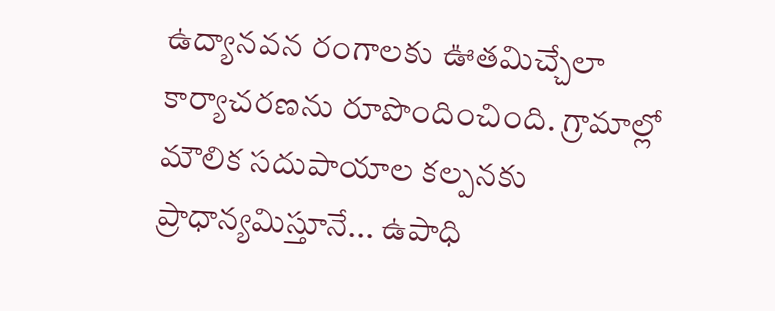ఉద్యానవన రంగాలకు ఊతమిచ్చేలా కార్యాచరణను రూపొందించింది. గ్రామాల్లో మౌలిక సదుపాయాల కల్పనకు ప్రాధాన్యమిస్తూనే... ఉపాధి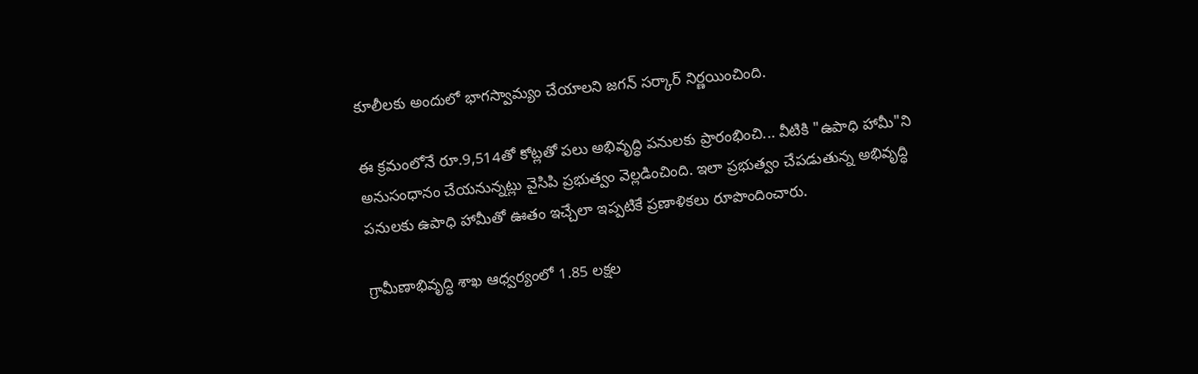కూలీలకు అందులో భాగస్వామ్యం చేయాలని జగన్ సర్కార్ నిర్ణయించింది.

ఈ క్రమంలోనే రూ.9,514తో కోట్లతో పలు అభివృద్ధి పనులకు ప్రారంభించి... వీటికి "ఉపాధి హామీ"ని అనుసంధానం చేయనున్నట్లు వైసిపి ప్రభుత్వం వెల్లడించింది. ఇలా ప్రభుత్వం చేపడుతున్న అభివృద్ధి పనులకు ఉపాధి హామీతో ఊతం ఇచ్చేలా ఇప్పటికే ప్రణాళికలు రూపొందించారు.

గ్రామీణాభివృద్ధి శాఖ ఆధ్వర్యంలో 1.85 లక్షల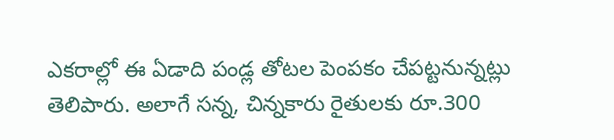ఎకరాల్లో ఈ ఏడాది పండ్ల తోటల పెంపకం చేపట్టనున్నట్లు తెలిపారు. అలాగే సన్న, చిన్నకారు రైతులకు రూ.300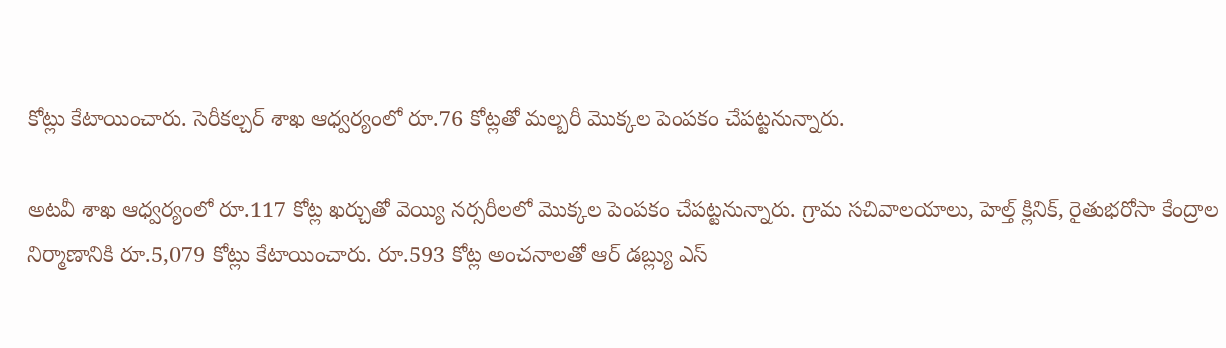కోట్లు కేటాయించారు. సెరీకల్చర్ శాఖ ఆధ్వర్యంలో రూ.76 కోట్లతో మల్బరీ మొక్కల పెంపకం చేపట్టనున్నారు.

అటవీ శాఖ ఆధ్వర్యంలో రూ.117 కోట్ల ఖర్చుతో వెయ్యి నర్సరీలలో మొక్కల పెంపకం చేపట్టనున్నారు. గ్రామ సచివాలయాలు, హెల్త్ క్లినిక్, రైతుభరోసా కేంద్రాల నిర్మాణానికి రూ.5,079 కోట్లు కేటాయించారు. రూ.593 కోట్ల అంచనాలతో ఆర్ డబ్ల్యు ఎస్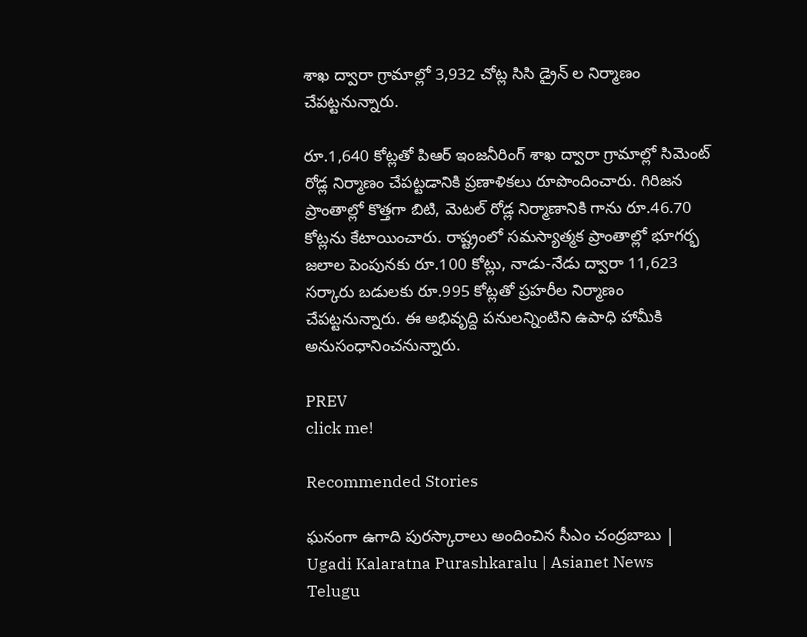శాఖ ద్వారా గ్రామాల్లో 3,932 చోట్ల సిసి డ్రైన్ ల నిర్మాణం చేపట్టనున్నారు.

రూ.1,640 కోట్లతో పిఆర్ ఇంజనీరింగ్ శాఖ ద్వారా గ్రామాల్లో సిమెంట్ రోడ్ల నిర్మాణం చేపట్టడానికి ప్రణాళికలు రూపొందించారు. గిరిజన ప్రాంతాల్లో కొత్తగా బిటి, మెటల్ రోడ్ల నిర్మాణానికి గాను రూ.46.70 కోట్లను కేటాయించారు. రాష్ట్రంలో సమస్యాత్మక ప్రాంతాల్లో భూగర్భ జలాల పెంపునకు రూ.100 కోట్లు, నాడు-నేడు ద్వారా 11,623 సర్కారు బడులకు రూ.995 కోట్లతో ప్రహరీల నిర్మాణం చేపట్టనున్నారు. ఈ అభివృద్ది పనులన్నింటిని ఉపాధి హామీకి అనుసంధానించనున్నారు.

PREV
click me!

Recommended Stories

ఘనంగా ఉగాది పురస్కారాలు అందించిన సీఎం చంద్రబాబు | Ugadi Kalaratna Purashkaralu | Asianet News Telugu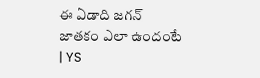ఈ ఏడాది జగన్ జాతకం ఎలా ఉందంటే | YS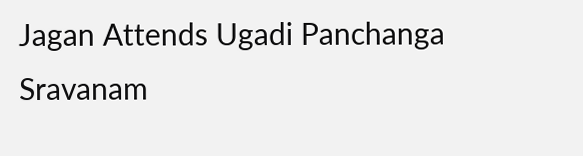Jagan Attends Ugadi Panchanga Sravanam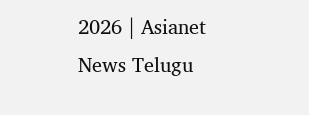2026 | Asianet News Telugu